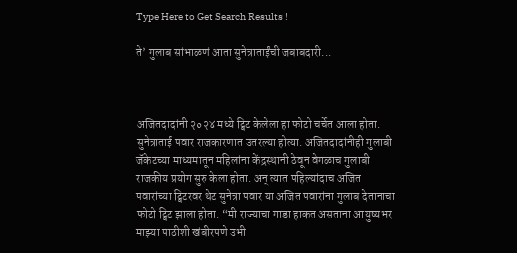Type Here to Get Search Results !

ते’ गुलाब सांभाळणं आता सुनेत्राताईंची जबाबदारी...



अजितदादांनी २०२४ मध्ये ट्विट केलेला हा फोटो चर्चेत आला होता. सुनेत्राताई पवार राजकारणात उतरल्या होत्या. अजितदादांनीही गुलाबी जॅकेटच्या माध्यमातून महिलांना केंद्रस्थानी ठेवून वेगळाच गुलाबी राजकीय प्रयोग सुरु केला होता. अन् त्यात पहिल्यांदाच अजित पवारांच्या ट्विटरवर थेट सुनेत्रा पवार या अजित पवारांना गुलाब देतानाचा फोटो ट्विट झाला होता. “मी राज्याचा गाडा हाकत असताना आयुष्यभर माझ्या पाठीशी खंबीरपणे उभी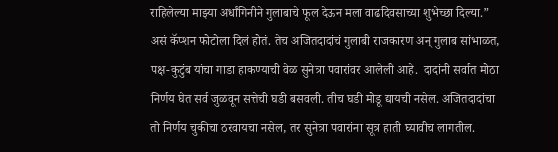राहिलेल्या माझ्या अर्धांगिनीने गुलाबाचे फूल देऊन मला वाढदिवसाच्या शुभेच्छा दिल्या.” असं कॅप्शन फोटोला दिलं होतं. तेच अजितदादांचं गुलाबी राजकारण अन् गुलाब सांभाळत, पक्ष-कुटुंब यांचा गाडा हाकण्याची वेळ सुनेत्रा पवारांवर आलेली आहे.  दादांनी सर्वात मोठा निर्णय घेत सर्व जुळवून सत्तेची घडी बसवली. तीच घडी मोडू द्यायची नसेल. अजितदादांचा तो निर्णय चुकीचा ठरवायचा नसेल, तर सुनेत्रा पवारांना सूत्र हाती घ्यावीच लागतील.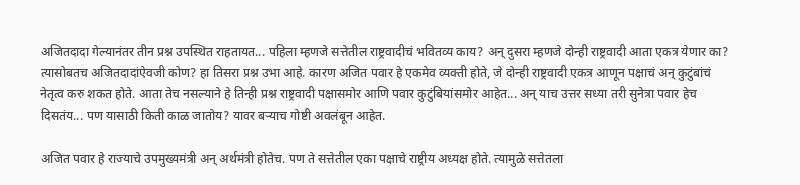अजितदादा गेल्यानंतर तीन प्रश्न उपस्थित राहतायत... पहिला म्हणजे सत्तेतील राष्ट्रवादीचं भवितव्य काय? अन् दुसरा म्हणजे दोन्ही राष्ट्रवादी आता एकत्र येणार का? त्यासोबतच अजितदादांऐवजी कोण? हा तिसरा प्रश्न उभा आहे. कारण अजित पवार हे एकमेव व्यक्ती होते, जे दोन्ही राष्ट्रवादी एकत्र आणून पक्षाचं अन् कुटुंबांचं नेतृत्व करु शकत होते. आता तेच नसल्याने हे तिन्ही प्रश्न राष्ट्रवादी पक्षासमोर आणि पवार कुटुंबियांसमोर आहेत... अन् याच उत्तर सध्या तरी सुनेत्रा पवार हेच दिसतंय... पण यासाठी किती काळ जातोय? यावर बऱ्याच गोष्टी अवलंबून आहेत.

अजित पवार हे राज्याचे उपमुख्यमंत्री अन् अर्थमंत्री होतेच. पण ते सत्तेतील एका पक्षाचे राष्ट्रीय अध्यक्ष होते. त्यामुळे सत्तेतला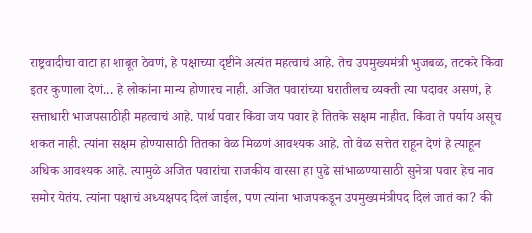राष्ट्रवादीचा वाटा हा शाबूत ठेवणं, हे पक्षाच्या दृष्टीने अत्यंत महत्वाचं आहे. तेच उपमुख्यमंत्री भुजबळ, तटकरे किंवा इतर कुणाला देणं... हे लोकांना मान्य होणारच नाही. अजित पवारांच्या घरातीलच व्यक्ती त्या पदावर असणं, हे सत्ताधारी भाजपसाठीही महत्वाचं आहे. पार्थ पवार किंवा जय पवार हे तितके सक्षम नाहीत. किंवा ते पर्याय असूच शकत नाही. त्यांना सक्षम होण्यासाठी तितका वेळ मिळणं आवश्यक आहे. तो वेळ सत्तेत राहून देणं हे त्याहून अधिक आवश्यक आहे. त्यामुळे अजित पवारांचा राजकीय वारसा हा पुढे सांभाळण्यासाठी सुनेत्रा पवार हेच नाव समोर येतंय. त्यांना पक्षाचं अध्यक्षपद दिलं जाईल, पण त्यांना भाजपकडून उपमुख्यमंत्रीपद दिलं जातं का? की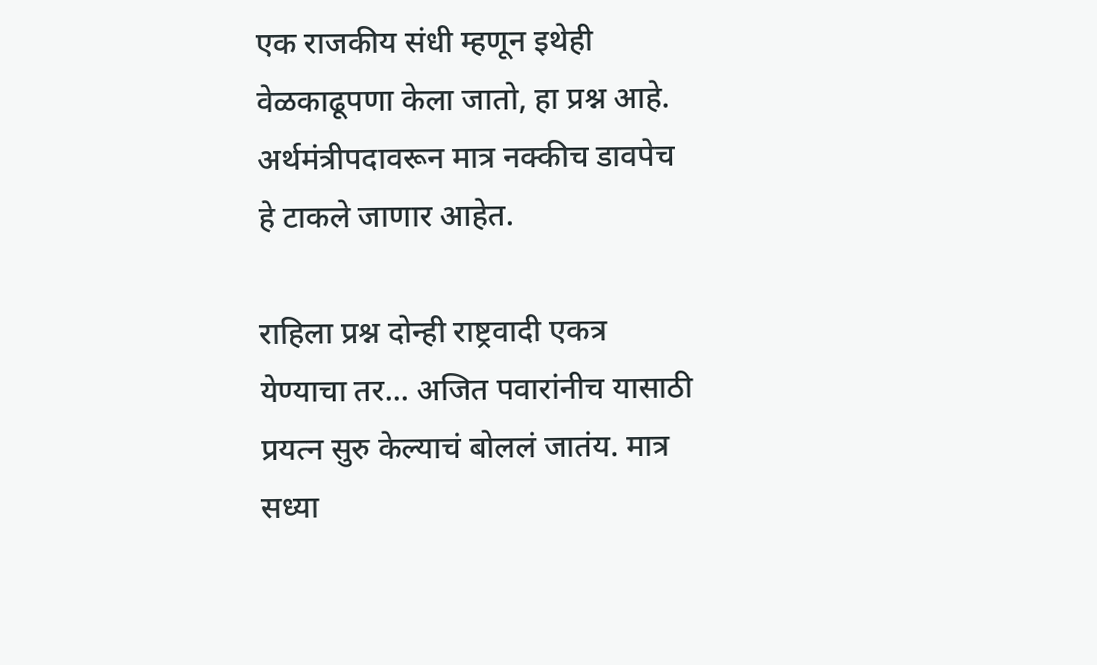एक राजकीय संधी म्हणून इथेही वेळकाढूपणा केला जातो, हा प्रश्न आहे. अर्थमंत्रीपदावरून मात्र नक्कीच डावपेच हे टाकले जाणार आहेत.

राहिला प्रश्न दोन्ही राष्ट्रवादी एकत्र येण्याचा तर... अजित पवारांनीच यासाठी प्रयत्न सुरु केल्याचं बोललं जातंय. मात्र सध्या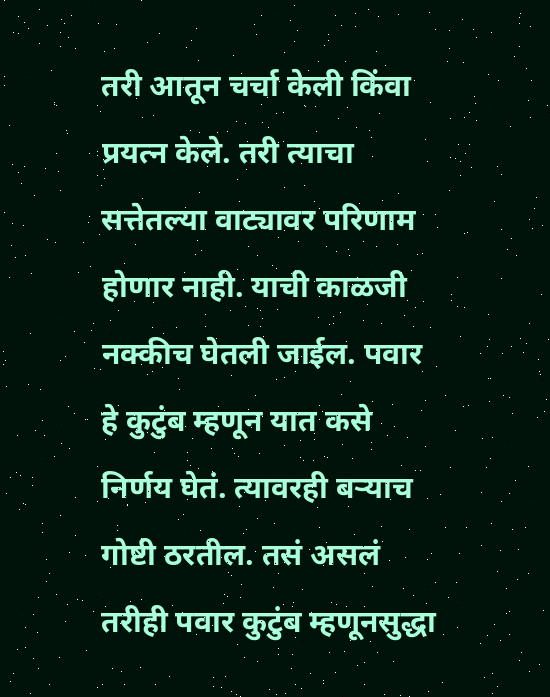तरी आतून चर्चा केली किंवा प्रयत्न केले. तरी त्याचा सत्तेतल्या वाट्यावर परिणाम होणार नाही. याची काळजी नक्कीच घेतली जाईल. पवार हे कुटुंब म्हणून यात कसे निर्णय घेतं. त्यावरही बऱ्याच गोष्टी ठरतील. तसं असलं तरीही पवार कुटुंब म्हणूनसुद्धा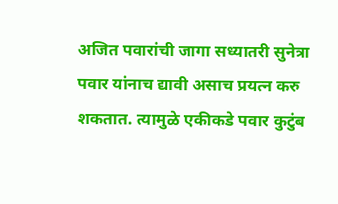अजित पवारांची जागा सध्यातरी सुनेत्रा पवार यांनाच द्यावी असाच प्रयत्न करु शकतात. त्यामुळे एकीकडे पवार कुटुंब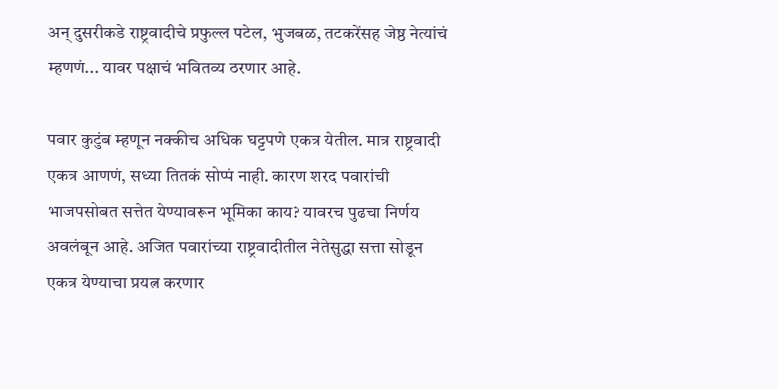अन् दुसरीकडे राष्ट्रवादीचे प्रफुल्ल पटेल, भुजबळ, तटकरेंसह जेष्ठ नेत्यांचं म्हणणं... यावर पक्षाचं भवितव्य ठरणार आहे.

पवार कुटुंब म्हणून नक्कीच अधिक घट्टपणे एकत्र येतील. मात्र राष्ट्रवादी एकत्र आणणं, सध्या तितकं सोप्पं नाही. कारण शरद पवारांची भाजपसोबत सत्तेत येण्यावरून भूमिका काय? यावरच पुढचा निर्णय अवलंबून आहे. अजित पवारांच्या राष्ट्रवादीतील नेतेसुद्धा सत्ता सोडून एकत्र येण्याचा प्रयत्न करणार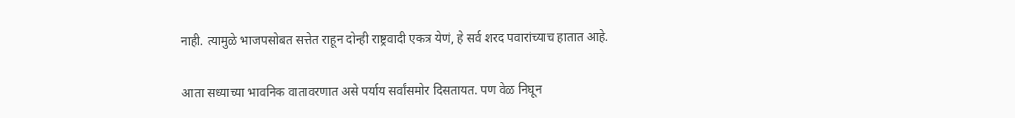नाही. त्यामुळे भाजपसोबत सत्तेत राहून दोन्ही राष्ट्रवादी एकत्र येणं, हे सर्व शरद पवारांच्याच हातात आहे.

आता सध्याच्या भावनिक वातावरणात असे पर्याय सर्वांसमोर दिसतायत. पण वेळ निघून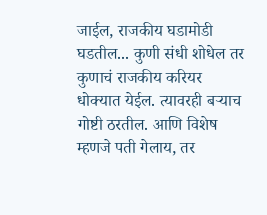जाईल, राजकीय घडामोडी घडतील... कुणी संधी शोधेल तर कुणाचं राजकीय करियर धोक्यात येईल. त्यावरही बऱ्याच गोष्टी ठरतील. आणि विशेष म्हणजे पती गेलाय, तर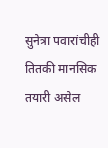सुनेत्रा पवारांचीही तितकी मानसिक तयारी असेल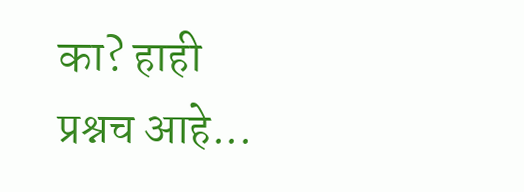का? हाही प्रश्नच आहे...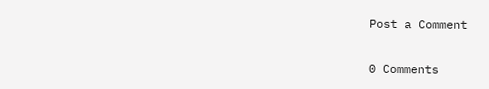Post a Comment

0 Comments